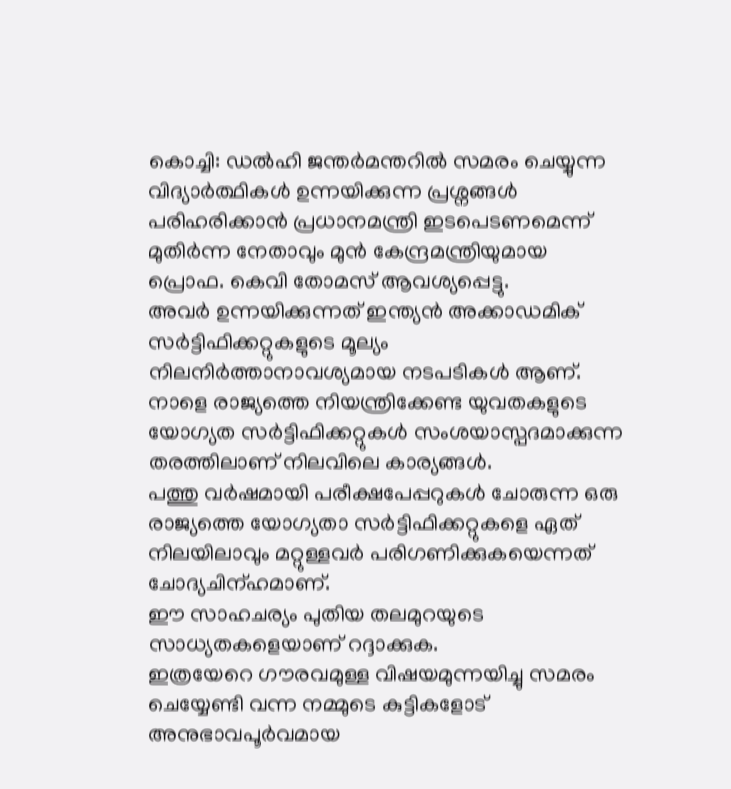കൊച്ചി: ഡൽഹി ജന്തർമന്തറിൽ സമരം ചെയ്യുന്ന വിദ്യാർത്ഥികൾ ഉന്നയിക്കുന്ന പ്രശ്നങ്ങൾ പരിഹരിക്കാൻ പ്രധാനമന്ത്രി ഇടപെടണമെന്ന് മുതിർന്ന നേതാവും മുൻ കേന്ദ്രമന്ത്രിയുമായ പ്രൊഫ. കെവി തോമസ് ആവശ്യപ്പെട്ടു.
അവർ ഉന്നയിക്കുന്നത് ഇന്ത്യൻ അക്കാഡമിക് സർട്ടിഫിക്കറ്റുകളുടെ മൂല്യം നിലനിർത്താനാവശ്യമായ നടപടികൾ ആണ്.
നാളെ രാജ്യത്തെ നിയന്ത്രിക്കേണ്ട യുവതകളുടെ യോഗ്യത സർട്ടിഫിക്കറ്റുകൾ സംശയാസ്പദമാക്കുന്ന തരത്തിലാണ് നിലവിലെ കാര്യങ്ങൾ.
പത്തു വർഷമായി പരീക്ഷപേപ്പറുകൾ ചോരുന്ന ഒരു രാജ്യത്തെ യോഗ്യതാ സർട്ടിഫിക്കറ്റുകളെ ഏത് നിലയിലാവും മറ്റുള്ളവർ പരിഗണിക്കുകയെന്നത് ചോദ്യചിന്ഹമാണ്.
ഈ സാഹചര്യം പുതിയ തലമുറയുടെ സാധ്യതകളെയാണ് റദ്ദാക്കുക.
ഇത്രയേറെ ഗൗരവമുള്ള വിഷയമുന്നയിച്ചു സമരം ചെയ്യേണ്ടി വന്ന നമ്മുടെ കുട്ടികളോട് അനുഭാവപൂർവമായ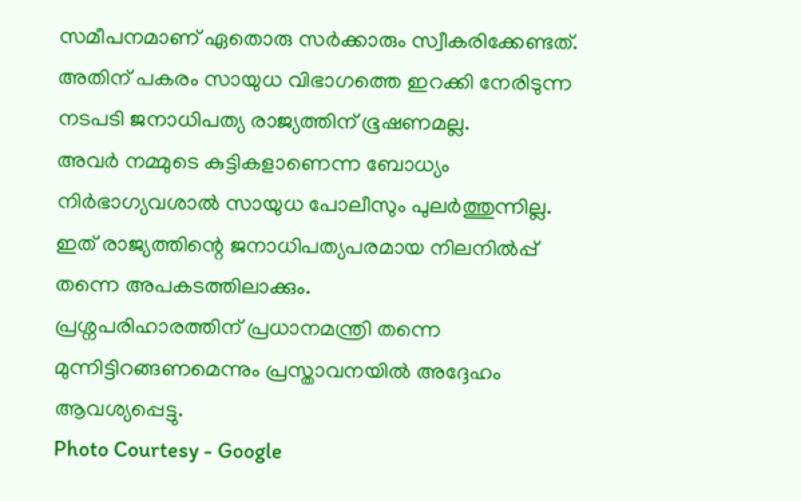സമീപനമാണ് ഏതൊരു സർക്കാരും സ്വീകരിക്കേണ്ടത്.
അതിന് പകരം സായുധ വിഭാഗത്തെ ഇറക്കി നേരിടുന്ന നടപടി ജനാധിപത്യ രാജ്യത്തിന് ഭൂഷണമല്ല.
അവർ നമ്മുടെ കുട്ടികളാണെന്ന ബോധ്യം നിർഭാഗ്യവശാൽ സായുധ പോലീസും പുലർത്തുന്നില്ല.
ഇത് രാജ്യത്തിന്റെ ജനാധിപത്യപരമായ നിലനിൽപ്പ് തന്നെ അപകടത്തിലാക്കും.
പ്രശ്നപരിഹാരത്തിന് പ്രധാനമന്ത്രി തന്നെ മുന്നിട്ടിറങ്ങണമെന്നും പ്രസ്താവനയിൽ അദ്ദേഹം ആവശ്യപ്പെട്ടു.
Photo Courtesy - Google